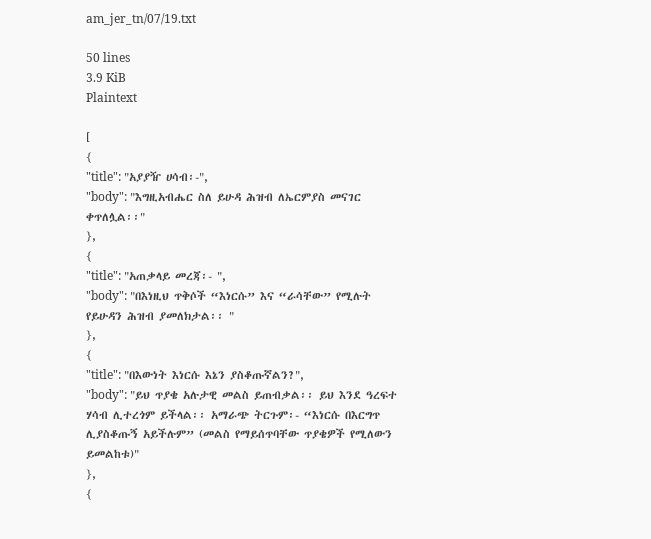am_jer_tn/07/19.txt

50 lines
3.9 KiB
Plaintext

[
{
"title": "አያያዥ ሀሳብ፡-",
"body": "እግዚአብሔር ስለ ይሁዳ ሕዝብ ለኤርምያስ መናገር ቀጥለሏል፡፡"
},
{
"title": "አጠቃላይ መረጃ፡- ",
"body": "በእነዚህ ጥቅሶች “እነርሱ” እና “ራሳቸው” የሚሉት የይሁዳን ሕዝብ ያመለክታል፡፡ "
},
{
"title": "በእውነት እነርሱ እኔን ያስቆጡኛልን?",
"body": "ይህ ጥያቄ አሉታዊ መልስ ይጠብቃል፡፡ ይህ እንደ ዓረፍተ ሃሳብ ሊተረጎም ይችላል፡፡ አማራጭ ትርጉም፡- “እነርሱ በእርግጥ ሊያስቆጡኝ አይችሉም” (መልስ የማይሰጥባቸው ጥያቄዎች የሚለውን ይመልከቱ)"
},
{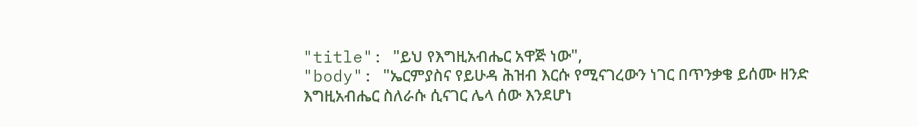"title": "ይህ የእግዚአብሔር አዋጅ ነው",
"body": "ኤርምያስና የይሁዳ ሕዝብ እርሱ የሚናገረውን ነገር በጥንቃቄ ይሰሙ ዘንድ እግዚአብሔር ስለራሱ ሲናገር ሌላ ሰው እንደሆነ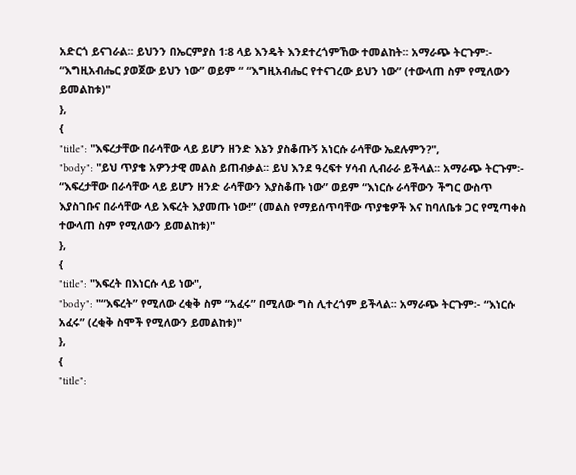አድርጎ ይናገራል፡፡ ይህንን በኤርምያስ 1፡8 ላይ እንዴት እንደተረጎምኸው ተመልከት፡፡ አማራጭ ትርጉም፡- “እግዚአብሔር ያወጀው ይህን ነው” ወይም “ “እግዚአብሔር የተናገረው ይህን ነው” (ተውላጠ ስም የሚለውን ይመልከቱ)"
},
{
"title": "እፍረታቸው በራሳቸው ላይ ይሆን ዘንድ እኔን ያስቆጡኝ አነርሱ ራሳቸው ኤደሉምን?",
"body": "ይህ ጥያቄ አዎንታዊ መልስ ይጠብቃል፡፡ ይህ እንደ ዓረፍተ ሃሳብ ሊብራራ ይችላል፡፡ አማራጭ ትርጉም፡- “እፍረታቸው በራሳቸው ላይ ይሆን ዘንድ ራሳቸውን እያስቆጡ ነው” ወይም “እነርሱ ራሳቸውን ችግር ውስጥ እያስገቡና በራሳቸው ላይ እፍረት እያመጡ ነው!” (መልስ የማይሰጥባቸው ጥያቄዎች እና ከባለቤቱ ጋር የሚጣቀስ ተውላጠ ስም የሚለውን ይመልከቱ)"
},
{
"title": "እፍረት በእነርሱ ላይ ነው",
"body": "“እፍረት” የሚለው ረቂቅ ስም “አፈሩ” በሚለው ግስ ሊተረጎም ይችላል፡፡ አማራጭ ትርጉም፡- “እነርሱ አፈሩ” (ረቂቅ ስሞች የሚለውን ይመልከቱ)"
},
{
"title":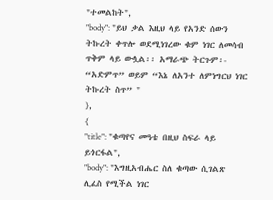"ተመልከት",
"body": "ይህ ቃል እዚህ ላይ የአንድ ሰውን ትኩረት ቀጥሎ ወደሚነገረው ቁም ነገር ለመሳብ ጥቅም ላይ ውሏል፡፡ አማራጭ ትርጉም፡- “አድምጥ” ወይም “እኔ ለአንተ ለምነግርህ ነገር ትኩረት ስጥ” "
},
{
"title": "ቁጣየና መዓቴ በዚህ ስፍራ ላይ ይጎርፋል",
"body": "እግዚአብሔር ስለ ቁጣው ሲገልጽ ሊፈስ የሚችል ነገር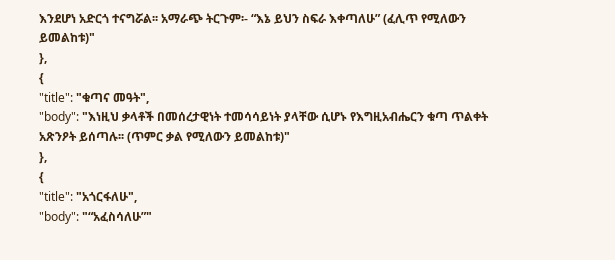እንደሆነ አድርጎ ተናግሯል፡፡ አማራጭ ትርጉም፡- “እኔ ይህን ስፍራ እቀጣለሁ” (ፈሊጥ የሚለውን ይመልከቱ)"
},
{
"title": "ቁጣና መዓት",
"body": "እነዚህ ቃላቶች በመሰረታዊነት ተመሳሳይነት ያላቸው ሲሆኑ የእግዚአብሔርን ቁጣ ጥልቀት አጽንዖት ይሰጣሉ፡፡ (ጥምር ቃል የሚለውን ይመልከቱ)"
},
{
"title": "አጎርፋለሁ",
"body": "“አፈስሳለሁ”"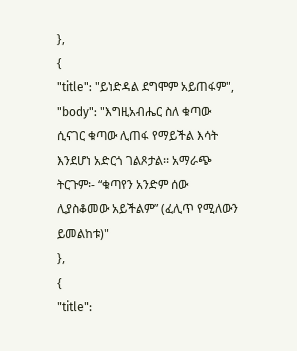},
{
"title": "ይነድዳል ደግሞም አይጠፋም",
"body": "እግዚአብሔር ስለ ቁጣው ሲናገር ቁጣው ሊጠፋ የማይችል እሳት እንደሆነ አድርጎ ገልጾታል፡፡ አማራጭ ትርጉም፡- “ቁጣየን አንድም ሰው ሊያስቆመው አይችልም” (ፈሊጥ የሚለውን ይመልከቱ)"
},
{
"title":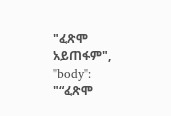"ፈጽሞ አይጠፋም",
"body": "“ፈጽሞ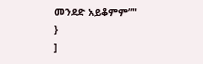መንደድ አይቆምም”"
}
]